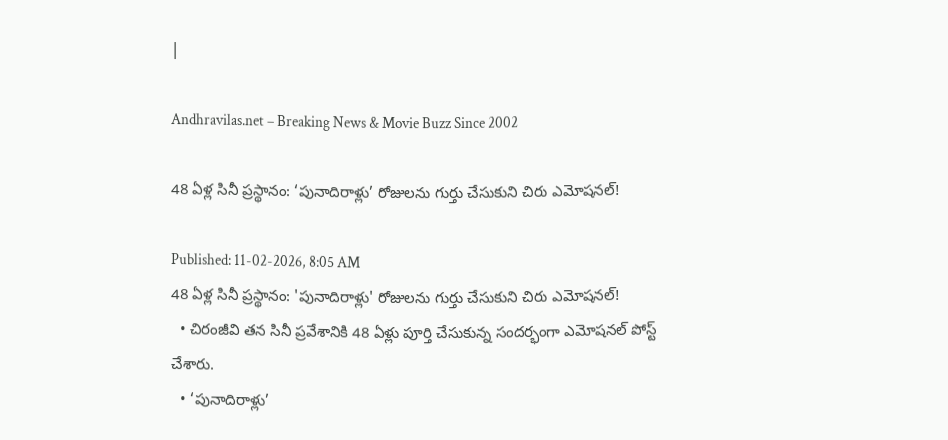|

Andhravilas.net – Breaking News & Movie Buzz Since 2002

48 ఏళ్ల సినీ ప్రస్థానం: ‘పునాదిరాళ్లు’ రోజులను గుర్తు చేసుకుని చిరు ఎమోషనల్!

Published: 11-02-2026, 8:05 AM
48 ఏళ్ల సినీ ప్రస్థానం: 'పునాదిరాళ్లు' రోజులను గుర్తు చేసుకుని చిరు ఎమోషనల్!
  • చిరంజీవి తన సినీ ప్రవేశానికి 48 ఏళ్లు పూర్తి చేసుకున్న సందర్భంగా ఎమోషనల్ పోస్ట్ చేశారు.
  • ‘పునాదిరాళ్లు’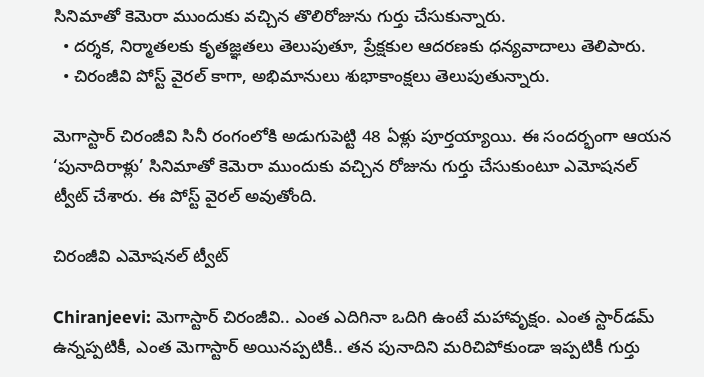సినిమాతో కెమెరా ముందుకు వచ్చిన తొలిరోజును గుర్తు చేసుకున్నారు.
  • దర్శక, నిర్మాతలకు కృతజ్ఞతలు తెలుపుతూ, ప్రేక్షకుల ఆదరణకు ధన్యవాదాలు తెలిపారు.
  • చిరంజీవి పోస్ట్ వైరల్ కాగా, అభిమానులు శుభాకాంక్షలు తెలుపుతున్నారు.

మెగాస్టార్ చిరంజీవి సినీ రంగంలోకి అడుగుపెట్టి 48 ఏళ్లు పూర్తయ్యాయి. ఈ సందర్భంగా ఆయన ‘పునాదిరాళ్లు’ సినిమాతో కెమెరా ముందుకు వచ్చిన రోజును గుర్తు చేసుకుంటూ ఎమోషనల్ ట్వీట్ చేశారు. ఈ పోస్ట్ వైరల్ అవుతోంది.

చిరంజీవి ఎమోషనల్ ట్వీట్

Chiranjeevi: మెగాస్టార్ చిరంజీవి.. ఎంత ఎదిగినా ఒదిగి ఉంటే మహావృక్షం. ఎంత స్టార్‌డమ్ ఉన్నప్పటికీ, ఎంత మెగాస్టార్ అయినప్పటికీ.. తన పునాదిని మరిచిపోకుండా ఇప్పటికీ గుర్తు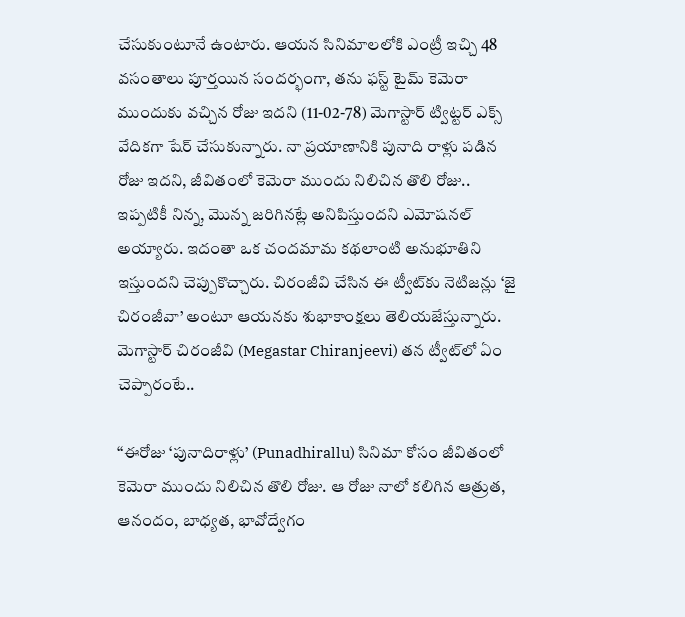చేసుకుంటూనే ఉంటారు. ఆయన సినిమాలలోకి ఎంట్రీ ఇచ్చి 48 వసంతాలు పూర్తయిన సందర్భంగా, తను ఫస్ట్ టైమ్ కెమెరా ముందుకు వచ్చిన రోజు ఇదని (11-02-78) మెగాస్టార్ ట్విట్టర్ ఎక్స్ వేదికగా షేర్ చేసుకున్నారు. నా ప్రయాణానికి పునాది రాళ్లు పడిన రోజు ఇదని, జీవితంలో కెమెరా ముందు నిలిచిన తొలి రోజు.. ఇప్పటికీ నిన్న, మొన్న జరిగినట్లే అనిపిస్తుందని ఎమోషనల్ అయ్యారు. ఇదంతా ఒక చందమామ కథలాంటి అనుభూతిని ఇస్తుందని చెప్పుకొచ్చారు. చిరంజీవి చేసిన ఈ ట్వీట్‌కు నెటిజన్లు ‘జై చిరంజీవా’ అంటూ ఆయనకు శుభాకాంక్షలు తెలియజేస్తున్నారు. మెగాస్టార్ చిరంజీవి (Megastar Chiranjeevi) తన ట్వీట్‌లో ఏం చెప్పారంటే..

‘‘ఈరోజు ‘పునాదిరాళ్లు’ (Punadhirallu) సినిమా కోసం జీవితంలో కెమెరా ముందు నిలిచిన తొలి రోజు. ఆ రోజు నాలో కలిగిన ఆత్రుత, ఆనందం, బాధ్యత, భావోద్వేగం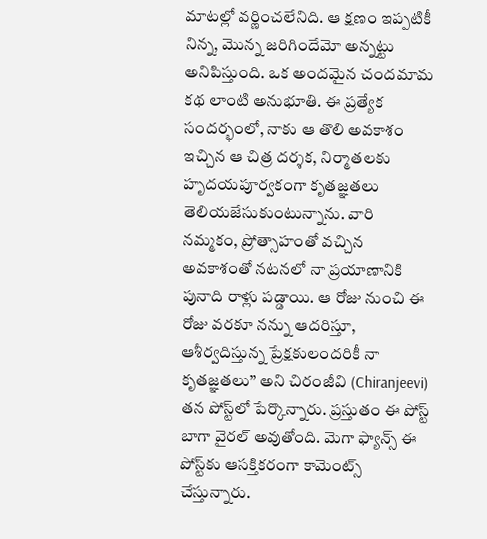మాటల్లో వర్ణించలేనిది. ఆ క్షణం ఇప్పటికీ నిన్న, మొన్న జరిగిందేమో అన్నట్టు అనిపిస్తుంది. ఒక అందమైన చందమామ కథ లాంటి అనుభూతి. ఈ ప్రత్యేక సందర్భంలో, నాకు ఆ తొలి అవకాశం ఇచ్చిన ఆ చిత్ర దర్శక, నిర్మాతలకు హృదయపూర్వకంగా కృతజ్ఞతలు తెలియజేసుకుంటున్నాను. వారి నమ్మకం, ప్రోత్సాహంతో వచ్చిన అవకాశంతో నటనలో నా ప్రయాణానికి పునాది రాళ్లు పడ్డాయి. ఆ రోజు నుంచి ఈ రోజు వరకూ నన్ను ఆదరిస్తూ, ఆశీర్వదిస్తున్న ప్రేక్షకులందరికీ నా కృతజ్ఞతలు’’ అని చిరంజీవి (Chiranjeevi) తన పోస్ట్‌లో పేర్కొన్నారు. ప్రస్తుతం ఈ పోస్ట్ బాగా వైరల్ అవుతోంది. మెగా ఫ్యాన్స్ ఈ పోస్ట్‌కు ఆసక్తికరంగా కామెంట్స్ చేస్తున్నారు.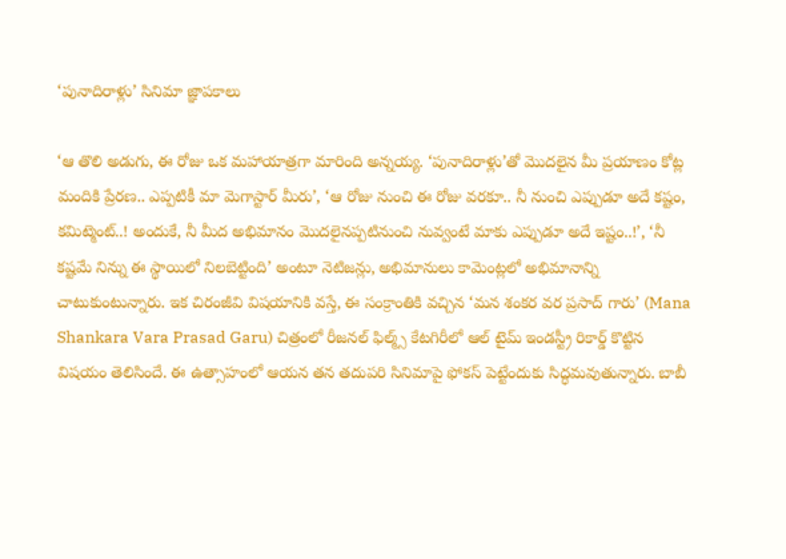‘పునాదిరాళ్లు’ సినిమా జ్ఞాపకాలు

‘ఆ తొలి అడుగు, ఈ రోజు ఒక మహాయాత్రగా మారింది అన్నయ్య. ‘పునాదిరాళ్లు’తో మొదలైన మీ ప్రయాణం కోట్ల మందికి ప్రేరణ.. ఎప్పటికీ మా మెగాస్టార్ మీరు’, ‘ఆ రోజు నుంచి ఈ రోజు వరకూ.. నీ నుంచి ఎప్పుడూ అదే కష్టం, కమిట్మెంట్..! అందుకే, నీ మీద అభిమానం మొదలైనప్పటినుంచి నువ్వంటే మాకు ఎప్పుడూ అదే ఇష్టం..!’, ‘నీ కష్టమే నిన్ను ఈ స్థాయిలో నిలబెట్టింది’ అంటూ నెటిజన్లు, అభిమానులు కామెంట్లలో అభిమానాన్ని చాటుకుంటున్నారు. ఇక చిరంజీవి విషయానికి వస్తే, ఈ సంక్రాంతికి వచ్చిన ‘మన శంకర వర ప్రసాద్ గారు’ (Mana Shankara Vara Prasad Garu) చిత్రంలో రీజనల్ ఫిల్మ్స్ కేటగిరీలో ఆల్ టైమ్ ఇండస్ట్రీ రికార్డ్ కొట్టిన విషయం తెలిసిందే. ఈ ఉత్సాహంలో ఆయన తన తదుపరి సినిమాపై ఫోకస్ పెట్టేందుకు సిద్ధమవుతున్నారు. బాబీ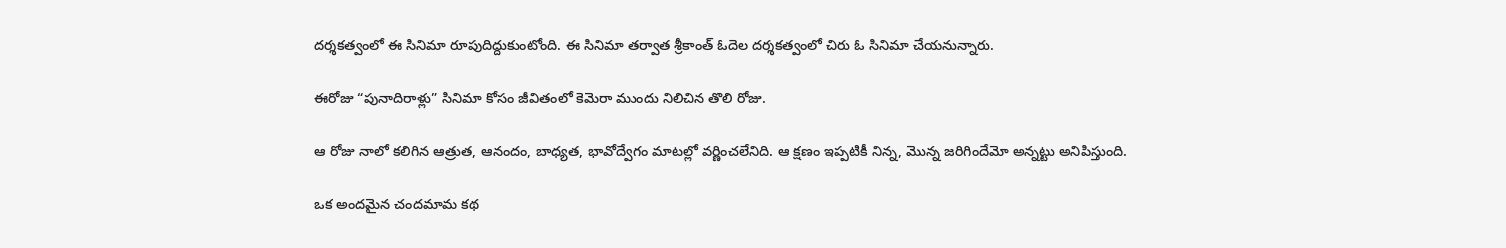దర్శకత్వంలో ఈ సినిమా రూపుదిద్దుకుంటోంది. ఈ సినిమా తర్వాత శ్రీకాంత్ ఓదెల దర్శకత్వంలో చిరు ఓ సినిమా చేయనున్నారు.

ఈరోజు “పునాదిరాళ్లు” సినిమా కోసం జీవితంలో కెమెరా ముందు నిలిచిన తొలి రోజు.

ఆ రోజు నాలో కలిగిన ఆత్రుత, ఆనందం, బాధ్యత, భావోద్వేగం మాటల్లో వర్ణించలేనిది. ఆ క్షణం ఇప్పటికీ నిన్న, మొన్న జరిగిందేమో అన్నట్టు అనిపిస్తుంది.

ఒక అందమైన చందమామ కథ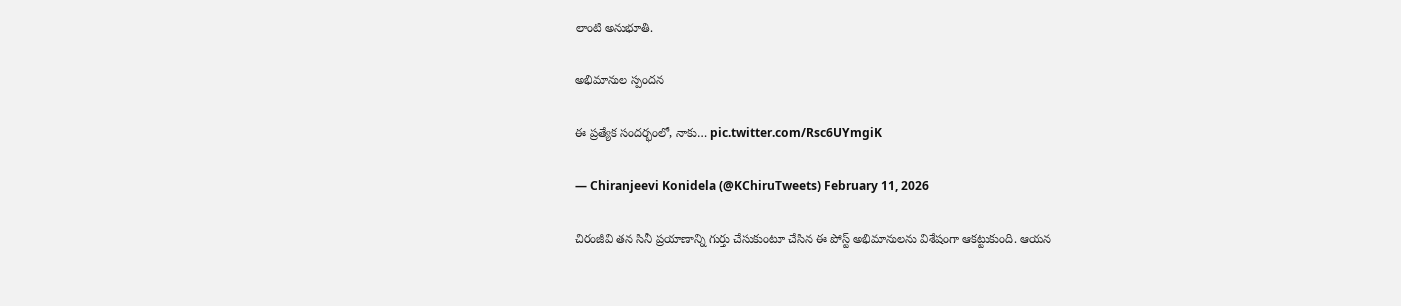లాంటి అనుభూతి.

అభిమానుల స్పందన

ఈ ప్రత్యేక సందర్భంలో, నాకు… pic.twitter.com/Rsc6UYmgiK

— Chiranjeevi Konidela (@KChiruTweets) February 11, 2026

చిరంజీవి తన సినీ ప్రయాణాన్ని గుర్తు చేసుకుంటూ చేసిన ఈ పోస్ట్ అభిమానులను విశేషంగా ఆకట్టుకుంది. ఆయన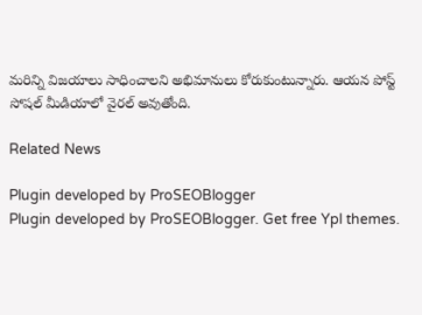మరిన్ని విజయాలు సాధించాలని అభిమానులు కోరుకుంటున్నారు. ఆయన పోస్ట్ సోషల్ మీడియాలో వైరల్ అవుతోంది.

Related News

Plugin developed by ProSEOBlogger
Plugin developed by ProSEOBlogger. Get free Ypl themes.